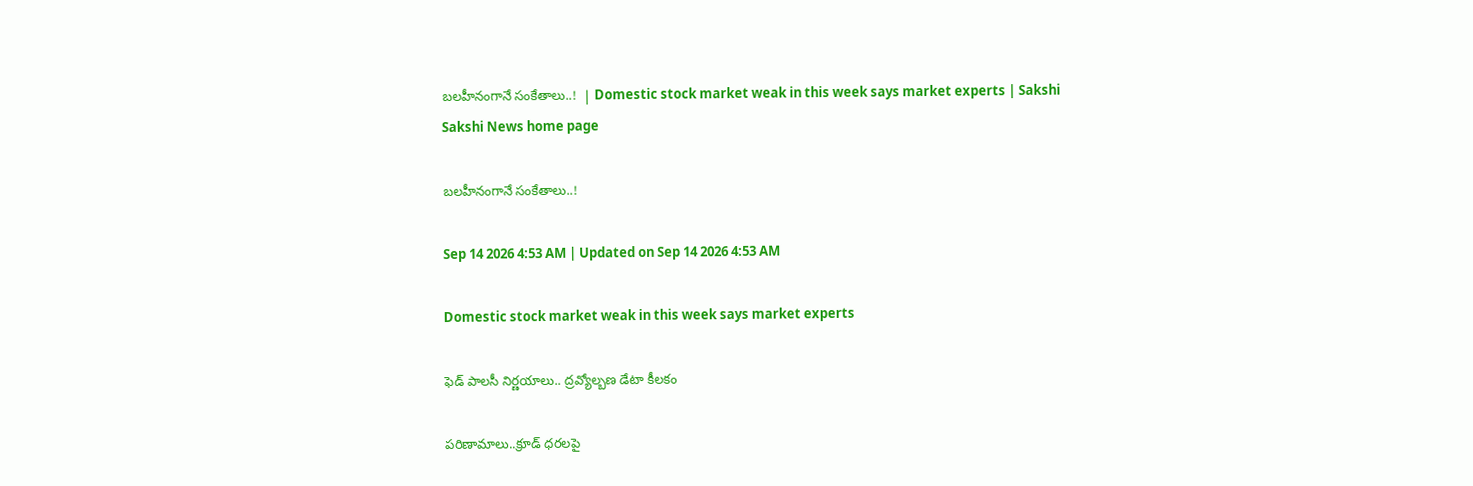బలహీనంగానే సంకేతాలు..!  | Domestic stock market weak in this week says market experts | Sakshi
Sakshi News home page

బలహీనంగానే సంకేతాలు..!

Sep 14 2026 4:53 AM | Updated on Sep 14 2026 4:53 AM

Domestic stock market weak in this week says market experts

ఫెడ్‌ పాలసీ నిర్ణయాలు.. ద్రవ్యోల్బణ డేటా కీలకం

పరిణామాలు..క్రూడ్‌ ధరలపై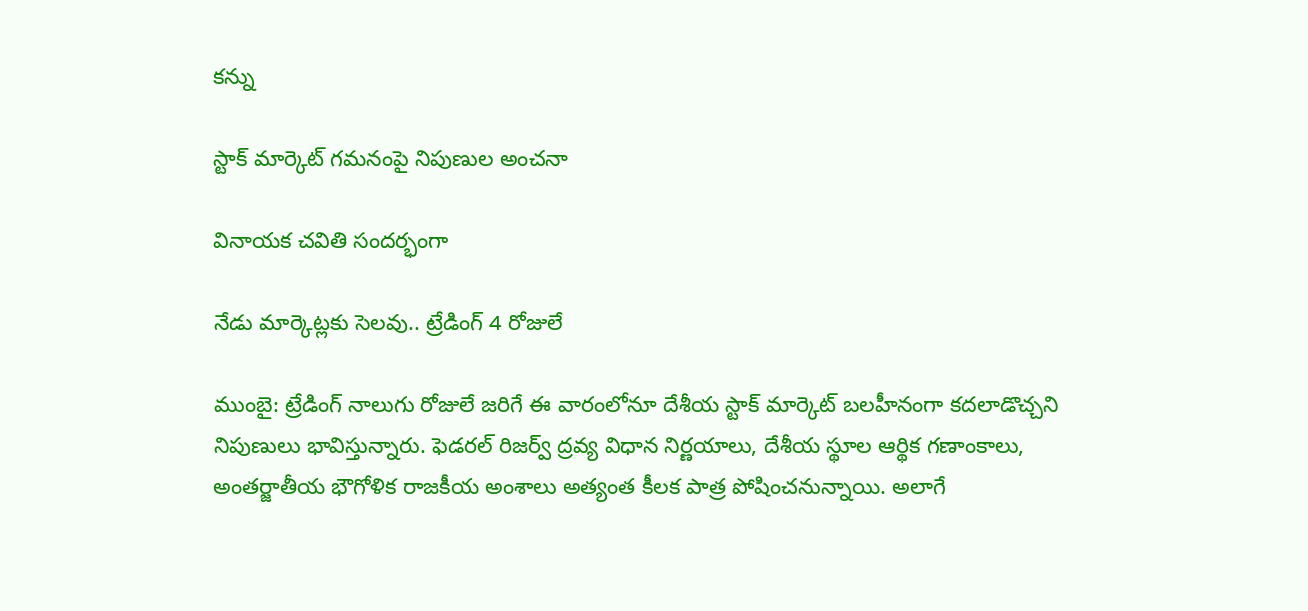కన్ను

స్టాక్‌ మార్కెట్‌ గమనంపై నిపుణుల అంచనా

వినాయక చవితి సందర్భంగా

నేడు మార్కెట్లకు సెలవు.. ట్రేడింగ్‌ 4 రోజులే

ముంబై: ట్రేడింగ్‌ నాలుగు రోజులే జరిగే ఈ వారంలోనూ దేశీయ స్టాక్‌ మార్కెట్‌ బలహీనంగా కదలాడొచ్చని నిపుణులు భావిస్తున్నారు. ఫెడరల్‌ రిజర్వ్‌ ద్రవ్య విధాన నిర్ణయాలు, దేశీయ స్థూల ఆర్థిక గణాంకాలు, అంతర్జాతీయ భౌగోళిక రాజకీయ అంశాలు అత్యంత కీలక పాత్ర పోషించనున్నాయి. అలాగే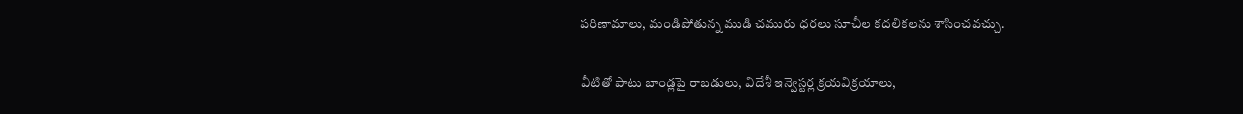పరిణామాలు, మండిపోతున్న ముడి చమురు ధరలు సూచీల కదలికలను శాసించవచ్చు.

వీటితో పాటు బాండ్లపై రాబడులు, విదేశీ ఇన్వెస్టర్ల క్రయవిక్రయాలు,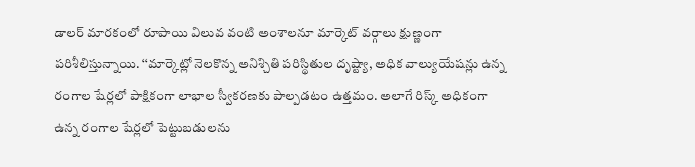డాలర్‌ మారకంలో రూపాయి విలువ వంటి అంశాలనూ మార్కెట్‌ వర్గాలు క్షుణ్ణంగా పరిశీలిస్తున్నాయి. ‘‘మార్కెట్లో నెలకొన్న అనిశ్చితి పరిస్థితుల దృష్ట్యా, అధిక వాల్యుయేషన్లు ఉన్న రంగాల షేర్లలో పాక్షికంగా లాభాల స్వీకరణకు పాల్పడటం ఉత్తమం. అలాగే రిస్క్‌ అధికంగా ఉన్న రంగాల షేర్లలో పెట్టుబడులను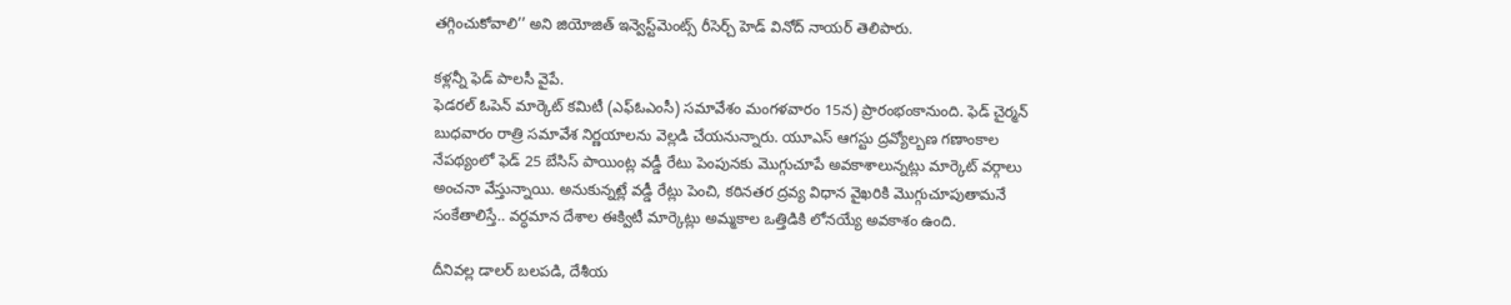తగ్గించుకోవాలి’’ అని జియోజిత్‌ ఇన్వెస్ట్‌మెంట్స్‌ రీసెర్చ్‌ హెడ్‌ వినోద్‌ నాయర్‌ తెలిపారు.

కళ్లన్నీ ఫెడ్‌ పాలసీ వైపే.
ఫెడరల్‌ ఓపెన్‌ మార్కెట్‌ కమిటీ (ఎఫ్‌ఓఎంసీ) సమావేశం మంగళవారం 15న) ప్రారంభంకానుంది. ఫెడ్‌ చైర్మన్‌ బుధవారం రాత్రి సమావేశ నిర్ణయాలను వెల్లడి చేయనున్నారు. యూఎస్‌ ఆగస్టు ద్రవ్యోల్బణ గణాంకాల నేపథ్యంలో ఫెడ్‌ 25 బేసిస్‌ పాయింట్ల వడ్డీ రేటు పెంపునకు మొగ్గుచూపే అవకాశాలున్నట్లు మార్కెట్‌ వర్గాలు అంచనా వేస్తున్నాయి. అనుకున్నట్లే వడ్డీ రేట్లు పెంచి, కఠినతర ద్రవ్య విధాన వైఖరికి మొగ్గుచూపుతామనే సంకేతాలిస్తే.. వర్ధమాన దేశాల ఈక్విటీ మార్కెట్లు అమ్మకాల ఒత్తిడికి లోనయ్యే అవకాశం ఉంది.

దీనివల్ల డాలర్‌ బలపడి, దేశీయ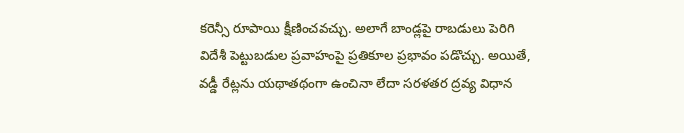కరెన్సీ రూపాయి క్షీణించవచ్చు. అలాగే బాండ్లపై రాబడులు పెరిగి విదేశీ పెట్టుబడుల ప్రవాహంపై ప్రతికూల ప్రభావం పడొచ్చు. అయితే, వడ్డీ రేట్లను యథాతథంగా ఉంచినా లేదా సరళతర ద్రవ్య విధాన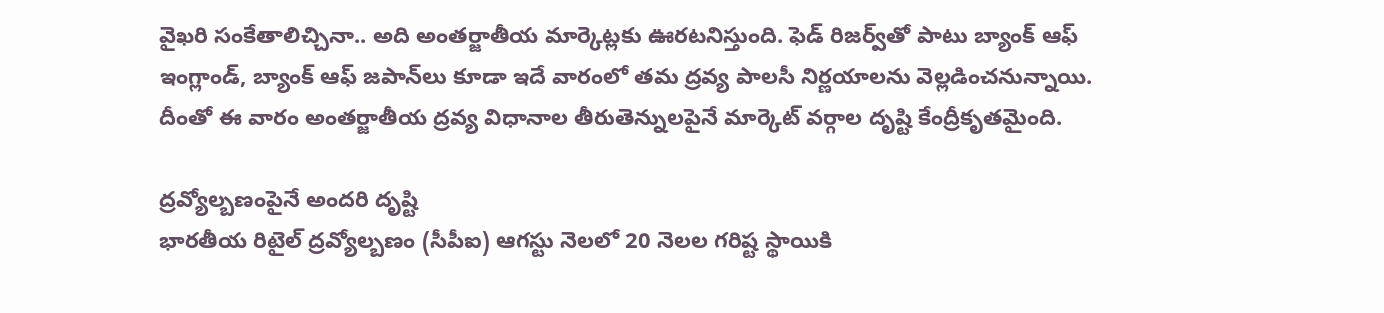వైఖరి సంకేతాలిచ్చినా.. అది అంతర్జాతీయ మార్కెట్లకు ఊరటనిస్తుంది. ఫెడ్‌ రిజర్వ్‌తో పాటు బ్యాంక్‌ ఆఫ్‌ ఇంగ్లాండ్, బ్యాంక్‌ ఆఫ్‌ జపాన్‌లు కూడా ఇదే వారంలో తమ ద్రవ్య పాలసీ నిర్ణయాలను వెల్లడించనున్నాయి. దీంతో ఈ వారం అంతర్జాతీయ ద్రవ్య విధానాల తీరుతెన్నులపైనే మార్కెట్‌ వర్గాల దృష్టి కేంద్రీకృతమైంది.

ద్రవ్యోల్బణంపైనే అందరి దృష్టి
భారతీయ రిటైల్‌ ద్రవ్యోల్బణం (సీపీఐ) ఆగస్టు నెలలో 20 నెలల గరిష్ట స్థాయికి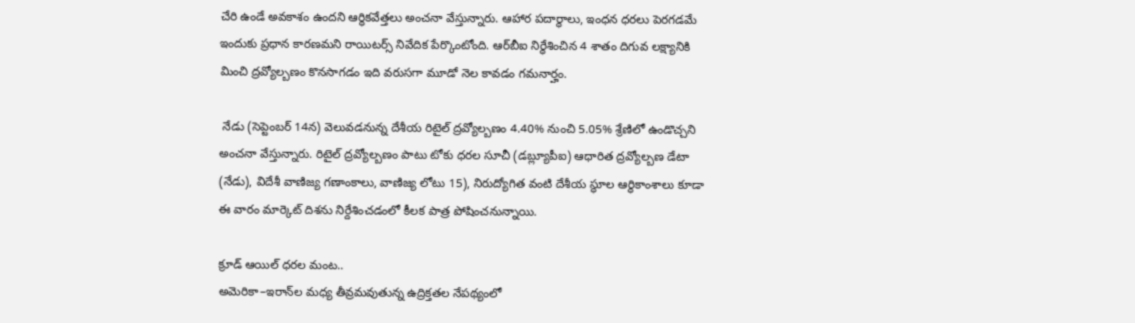చేరి ఉండే అవకాశం ఉందని ఆర్థికవేత్తలు అంచనా వేస్తున్నారు. ఆహార పదార్థాలు, ఇంధన ధరలు పెరగడమే ఇందుకు ప్రధాన కారణమని రాయిటర్స్‌ నివేదిక పేర్కొంటోంది. ఆర్‌బీఐ నిర్ధేశించిన 4 శాతం దిగువ లక్ష్యానికి మించి ద్రవ్యోల్బణం కొనసాగడం ఇది వరుసగా మూడో నెల కావడం గమనార్హం.

 నేడు (సెప్టెంబర్‌ 14న) వెలువడనున్న దేశీయ రిటైల్‌ ద్రవ్యోల్బణం 4.40% నుంచి 5.05% శ్రేణిలో ఉండొచ్చని అంచనా వేస్తున్నారు. రిటైల్‌ ద్రవ్యోల్బణం పాటు టోకు ధరల సూచీ (డబ్ల్యూపీఐ) ఆధారిత ద్రవ్యోల్బణ డేటా (నేడు), విదేశీ వాణిజ్య గణాంకాలు, వాణిజ్య లోటు 15), నిరుద్యోగిత వంటి దేశీయ స్థూల ఆర్థికాంశాలు కూడా ఈ వారం మార్కెట్‌ దిశను నిర్దేశించడంలో కీలక పాత్ర పోషించనున్నాయి.

క్రూడ్‌ ఆయిల్‌ ధరల మంట..
అమెరికా–ఇరాన్‌ల మధ్య తీవ్రమవుతున్న ఉద్రిక్తతల నేపథ్యంలో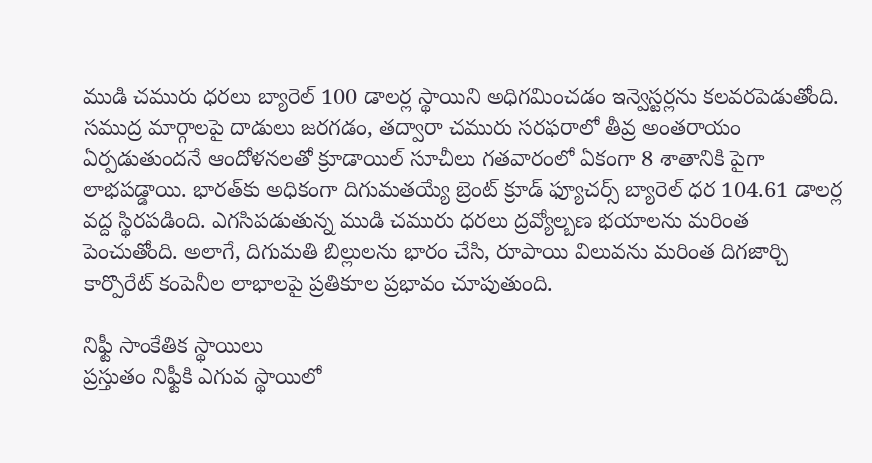ముడి చమురు ధరలు బ్యారెల్‌ 100 డాలర్ల స్థాయిని అధిగమించడం ఇన్వెస్టర్లను కలవరపెడుతోంది. సముద్ర మార్గాలపై దాడులు జరగడం, తద్వారా చమురు సరఫరాలో తీవ్ర అంతరాయం ఏర్పడుతుందనే ఆందోళనలతో క్రూడాయిల్‌ సూచీలు గతవారంలో ఏకంగా 8 శాతానికి పైగా లాభపడ్డాయి. భారత్‌కు అధికంగా దిగుమతయ్యే బ్రెంట్‌ క్రూడ్‌ ఫ్యూచర్స్‌ బ్యారెల్‌ ధర 104.61 డాలర్ల వద్ద స్థిరపడింది. ఎగసిపడుతున్న ముడి చమురు ధరలు ద్రవ్యోల్బణ భయాలను మరింత పెంచుతోంది. అలాగే, దిగుమతి బిల్లులను భారం చేసి, రూపాయి విలువను మరింత దిగజార్చి కార్పొరేట్‌ కంపెనీల లాభాలపై ప్రతికూల ప్రభావం చూపుతుంది.

నిఫ్టీ సాంకేతిక స్థాయిలు
ప్రస్తుతం నిఫ్టీకి ఎగువ స్థాయిలో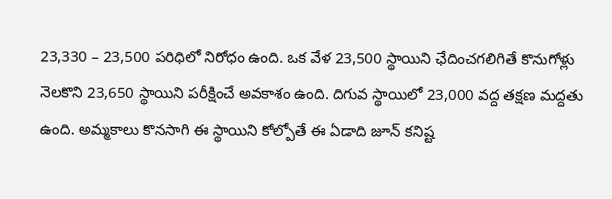23,330 – 23,500 పరిధిలో నిరోధం ఉంది. ఒక వేళ 23,500 స్థాయిని ఛేదించగలిగితే కొనుగోళ్లు నెలకొని 23,650 స్థాయిని పరీక్షించే అవకాశం ఉంది. దిగువ స్థాయిలో 23,000 వద్ద తక్షణ మద్దతు ఉంది. అమ్మకాలు కొనసాగి ఈ స్థాయిని కోల్పోతే ఈ ఏడాది జూన్‌ కనిష్ట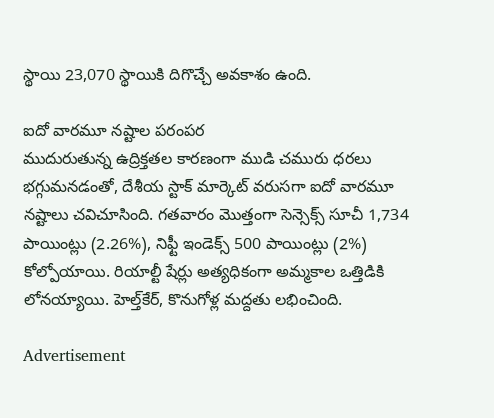స్థాయి 23,070 స్థాయికి దిగొచ్చే అవకాశం ఉంది.

ఐదో వారమూ నష్టాల పరంపర
ముదురుతున్న ఉద్రిక్తతల కారణంగా ముడి చమురు ధరలు భగ్గుమనడంతో, దేశీయ స్టాక్‌ మార్కెట్‌ వరుసగా ఐదో వారమూ నష్టాలు చవిచూసింది. గతవారం మొత్తంగా సెన్సెక్స్‌ సూచీ 1,734 పాయింట్లు (2.26%), నిఫ్టీ ఇండెక్స్‌ 500 పాయింట్లు (2%) కోల్పోయాయి. రియాల్టీ షేర్లు అత్యధికంగా అమ్మకాల ఒత్తిడికి లోనయ్యాయి. హెల్త్‌కేర్, కొనుగోళ్ల మద్దతు లభించింది.

Advertisement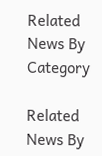Related News By Category

Related News By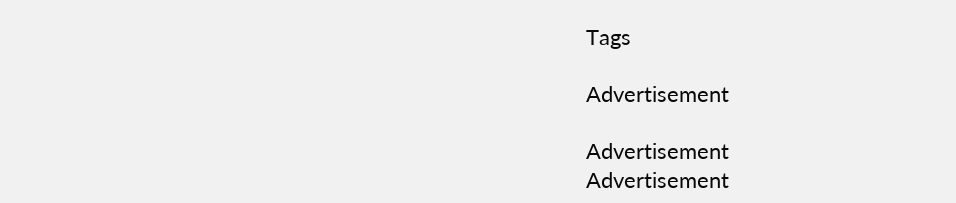Tags

Advertisement

Advertisement
Advertisement